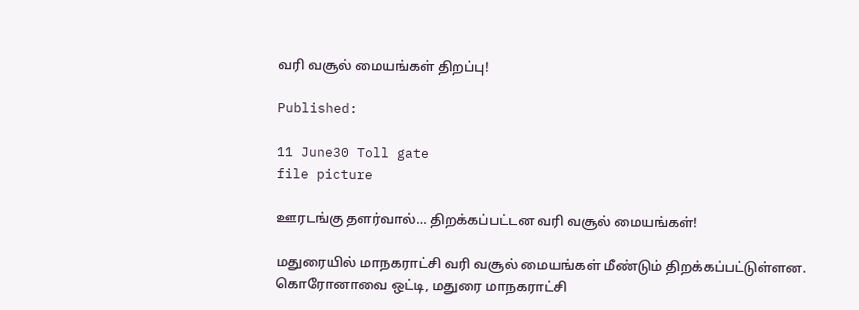வரி வசூல் மையங்கள் திறப்பு!

Published:

11 June30 Toll gate
file picture

ஊரடங்கு தளர்வால்… திறக்கப்பட்டன வரி வசூல் மையங்கள்!

மதுரையில் மாநகராட்சி வரி வசூல் மையங்கள் மீண்டும் திறக்கப்பட்டுள்ளன. கொரோனாவை ஒட்டி, மதுரை மாநகராட்சி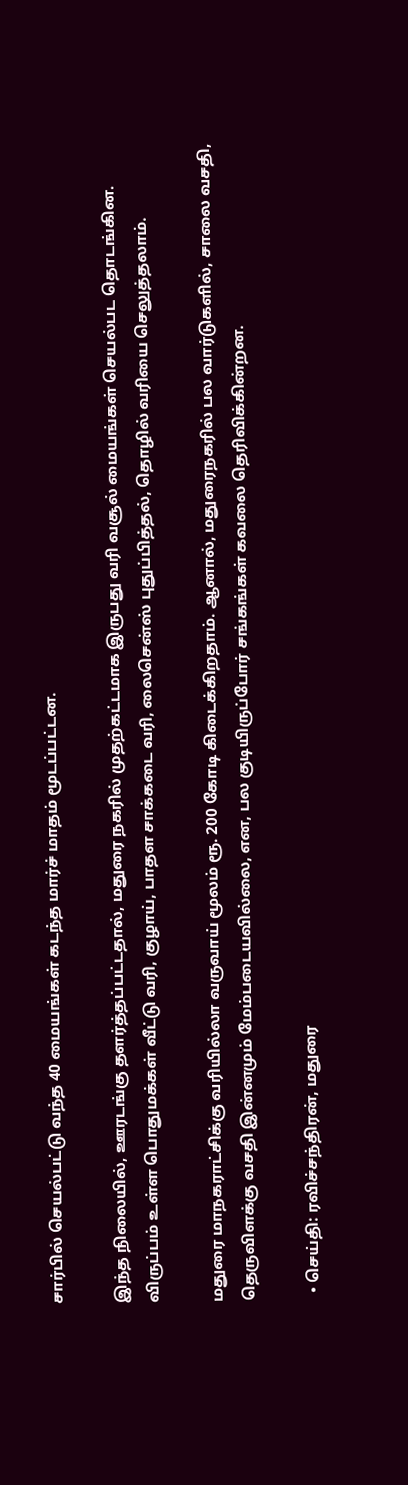சார்பில் செயல்பட்டு வந்த 40 மையங்கள் கடந்த மார்ச் மாதம் மூடப்பட்டன.

இந்த நிலையில், ஊரடங்கு தளர்த்தப்பட்டதால், மதுரை நகரில் முதற்கட்டமாக இருபது வரி வசூல் மையங்கள் செயல்பட தொடங்கின. விருப்பம் உள்ள பொதுமக்கள் வீட்டு வரி, குழாய், பாதள சாக்கடை வரி, லைசென்ஸ் புதுப்பித்தல், தொழில் வரியை செலுத்தலாம்.

மதுரை மாநகராட்சிக்கு வரியில்லா வருவாய் மூலம் ரூ. 200 கோடி கிடைக்கிறதாம். ஆனால், மதுரைநகரில் பல வார்டுகளில், சாலை வசதி, தெருவிளக்கு வசதி இன்னமும் மேம்படையவில்லை, என, பல குடியிருப்போர் சங்கங்கள் கவலை தெரிவிக்கின்றன.

  • செய்தி: ரவிச்சந்திரன், மதுரை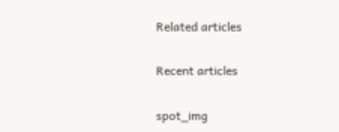Related articles

Recent articles

spot_img